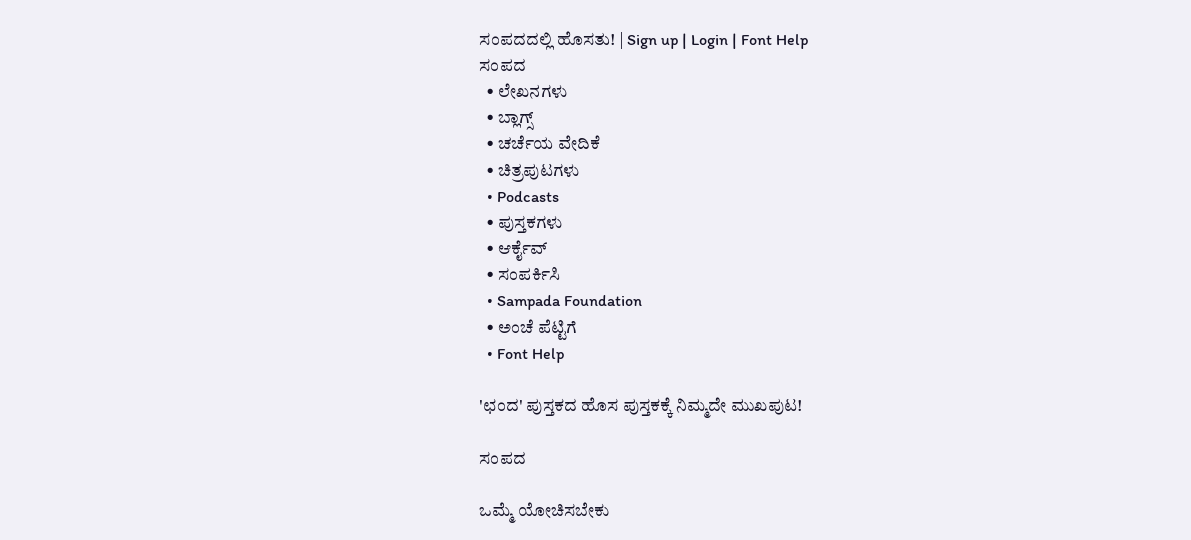ಸಂಪದದಲ್ಲಿ ಹೊಸತು! | Sign up | Login | Font Help
ಸಂಪದ
  • ಲೇಖನಗಳು
  • ಬ್ಲಾಗ್ಸ್
  • ಚರ್ಚೆಯ ವೇದಿಕೆ
  • ಚಿತ್ರಪುಟಗಳು
  • Podcasts
  • ಪುಸ್ತಕಗಳು
  • ಆರ್ಕೈವ್
  • ಸಂಪರ್ಕಿಸಿ
  • Sampada Foundation
  • ಅಂಚೆ ಪೆಟ್ಟಿಗೆ
  • Font Help

'ಛಂದ' ಪುಸ್ತಕದ ಹೊಸ ಪುಸ್ತಕಕ್ಕೆ ನಿಮ್ಮದೇ ಮುಖಪುಟ!

ಸಂಪದ

ಒಮ್ಮೆ ಯೋಚಿಸಬೇಕು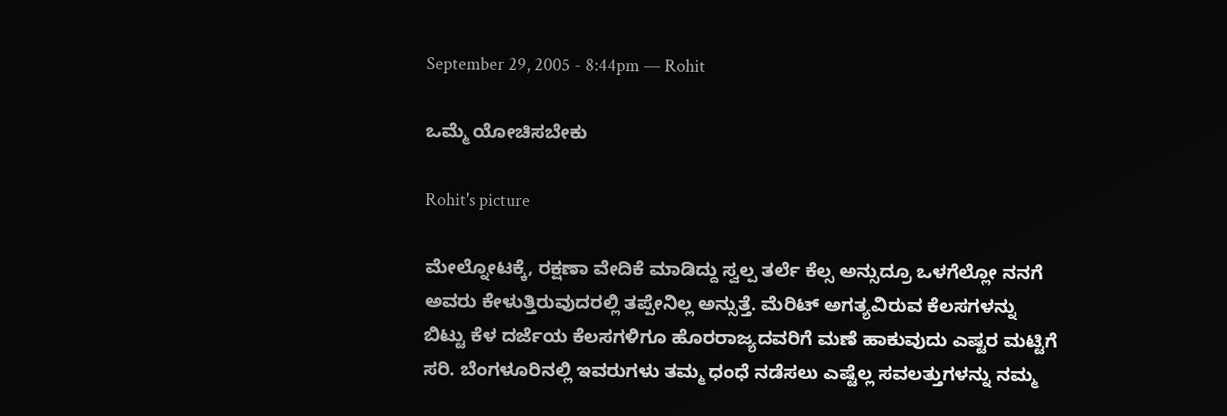September 29, 2005 - 8:44pm — Rohit

ಒಮ್ಮೆ ಯೋಚಿಸಬೇಕು

Rohit's picture

ಮೇಲ್ನೋಟಕ್ಕೆ, ರಕ್ಷಣಾ ವೇದಿಕೆ ಮಾಡಿದ್ದು ಸ್ವಲ್ಪ ತರ್ಲೆ ಕೆಲ್ಸ ಅನ್ಸುದ್ರೂ ಒಳಗೆಲ್ಲೋ ನನಗೆ ಅವರು ಕೇಳುತ್ತಿರುವುದರಲ್ಲಿ ತಪ್ಪೇನಿಲ್ಲ ಅನ್ಸುತ್ತೆ. ಮೆರಿಟ್ ಅಗತ್ಯವಿರುವ ಕೆಲಸಗಳನ್ನು ಬಿಟ್ಟು ಕೆಳ ದರ್ಜೆಯ ಕೆಲಸಗಳಿಗೂ ಹೊರರಾಜ್ಯದವರಿಗೆ ಮಣೆ ಹಾಕುವುದು ಎಷ್ಟರ ಮಟ್ಟಿಗೆ ಸರಿ. ಬೆಂಗಳೂರಿನಲ್ಲಿ ಇವರುಗಳು ತಮ್ಮ ಧಂಧೆ ನಡೆಸಲು ಎಷ್ಟೆಲ್ಲ ಸವಲತ್ತುಗಳನ್ನು ನಮ್ಮ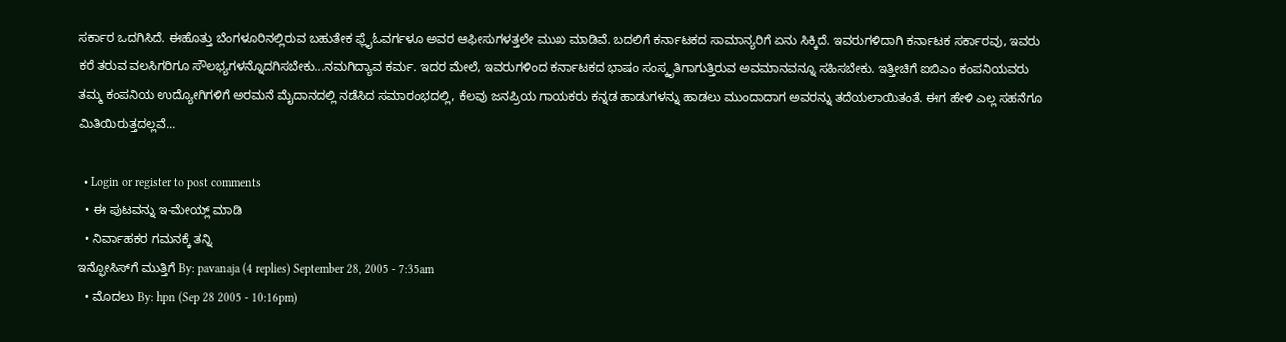ಸರ್ಕಾರ ಒದಗಿಸಿದೆ. ಈಹೊತ್ತು ಬೆಂಗಳೂರಿನಲ್ಲಿರುವ ಬಹುತೇಕ ಫ್ಲೈಓವರ್ಗಳೂ ಅವರ ಆಫೀಸುಗಳತ್ತಲೇ ಮುಖ ಮಾಡಿವೆ. ಬದಲಿಗೆ ಕರ್ನಾಟಕದ ಸಾಮಾನ್ಯರಿಗೆ ಏನು ಸಿಕ್ಕಿದೆ. ಇವರುಗಳಿದಾಗಿ ಕರ್ನಾಟಕ ಸರ್ಕಾರವು, ಇವರು ಕರೆ ತರುವ ವಲಸಿಗರಿಗೂ ಸೌಲಭ್ಯಗಳನ್ನೊದಗಿಸಬೇಕು...ನಮಗಿದ್ಯಾವ ಕರ್ಮ. ಇದರ ಮೇಲೆ, ಇವರುಗಳಿಂದ ಕರ್ನಾಟಕದ ಭಾಷಂ ಸಂಸ್ಕೃತಿಗಾಗುತ್ತಿರುವ ಅವಮಾನವನ್ನೂ ಸಹಿಸಬೇಕು. ಇತ್ತೀಚಿಗೆ ಐಬಿಎಂ ಕಂಪನಿಯವರು ತಮ್ಮ ಕಂಪನಿಯ ಉದ್ಯೋಗಿಗಳಿಗೆ ಅರಮನೆ ಮೈದಾನದಲ್ಲಿ ನಡೆಸಿದ ಸಮಾರಂಭದಲ್ಲಿ, ಕೆಲವು ಜನಪ್ರಿಯ ಗಾಯಕರು ಕನ್ನಡ ಹಾಡುಗಳನ್ನು ಹಾಡಲು ಮುಂದಾದಾಗ ಅವರನ್ನು ತದೆಯಲಾಯಿತಂತೆ. ಈಗ ಹೇಳಿ ಎಲ್ಲ ಸಹನೆಗೂ ಮಿತಿಯಿರುತ್ತದಲ್ಲವೆ...

  • Login or register to post comments
  • ಈ ಪುಟವನ್ನು ಇ-ಮೇಯ್ಲ್ ಮಾಡಿ
  • ನಿರ್ವಾಹಕರ ಗಮನಕ್ಕೆ ತನ್ನಿ
ಇನ್ಫೋಸಿಸ್‌ಗೆ ಮುತ್ತಿಗೆ By: pavanaja (4 replies) September 28, 2005 - 7:35am
  • ಮೊದಲು By: hpn (Sep 28 2005 - 10:16pm)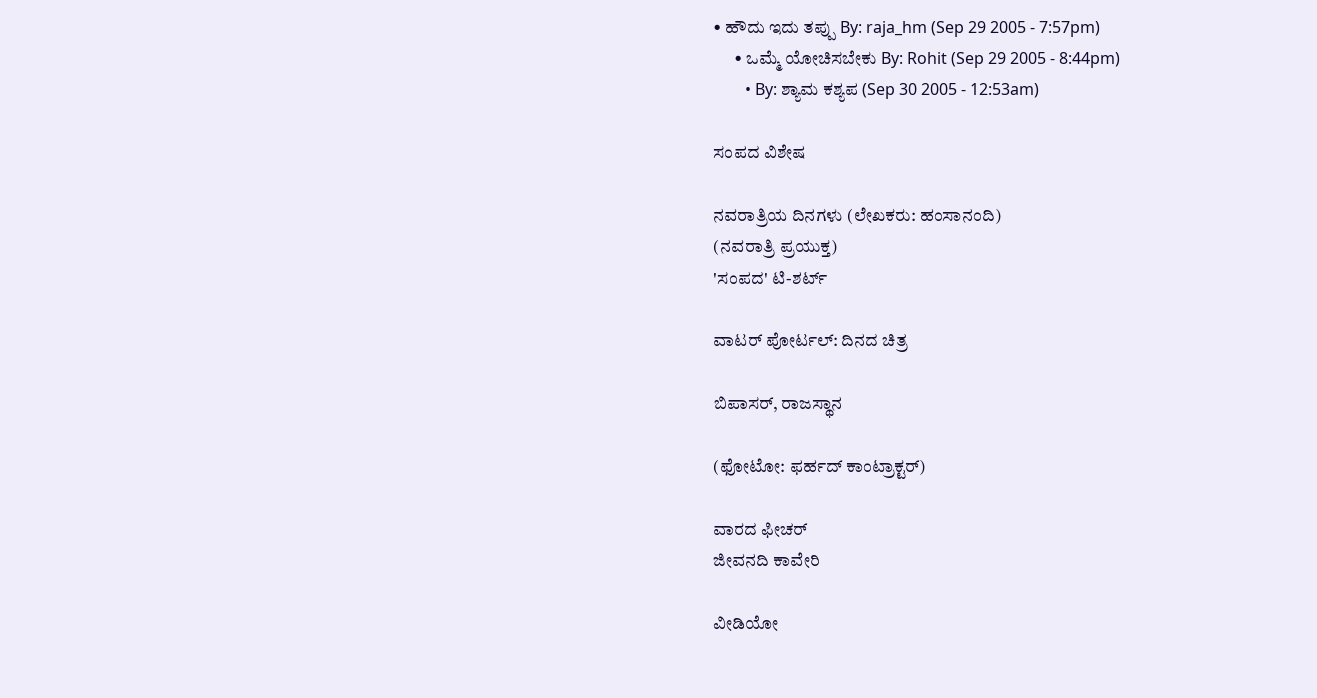• ಹೌದು ಇದು ತಪ್ಪು By: raja_hm (Sep 29 2005 - 7:57pm)
      • ಒಮ್ಮೆ ಯೋಚಿಸಬೇಕು By: Rohit (Sep 29 2005 - 8:44pm)
        • By: ಶ್ಯಾಮ ಕಶ್ಯಪ (Sep 30 2005 - 12:53am)

ಸಂಪದ ವಿಶೇಷ

ನವರಾತ್ರಿಯ ದಿನಗಳು (ಲೇಖಕರು: ಹಂಸಾನಂದಿ)
(ನವರಾತ್ರಿ ಪ್ರಯುಕ್ತ)
'ಸಂಪದ' ಟಿ-ಶರ್ಟ್

ವಾಟರ್ ಪೋರ್ಟಲ್: ದಿನದ ಚಿತ್ರ

ಬಿಪಾಸರ್, ರಾಜಸ್ಥಾನ

(ಫೋಟೋ: ಫರ್ಹದ್ ಕಾಂಟ್ರಾಕ್ಟರ್)

ವಾರದ ಫೀಚರ್
ಜೀವನದಿ ಕಾವೇರಿ

ವೀಡಿಯೋ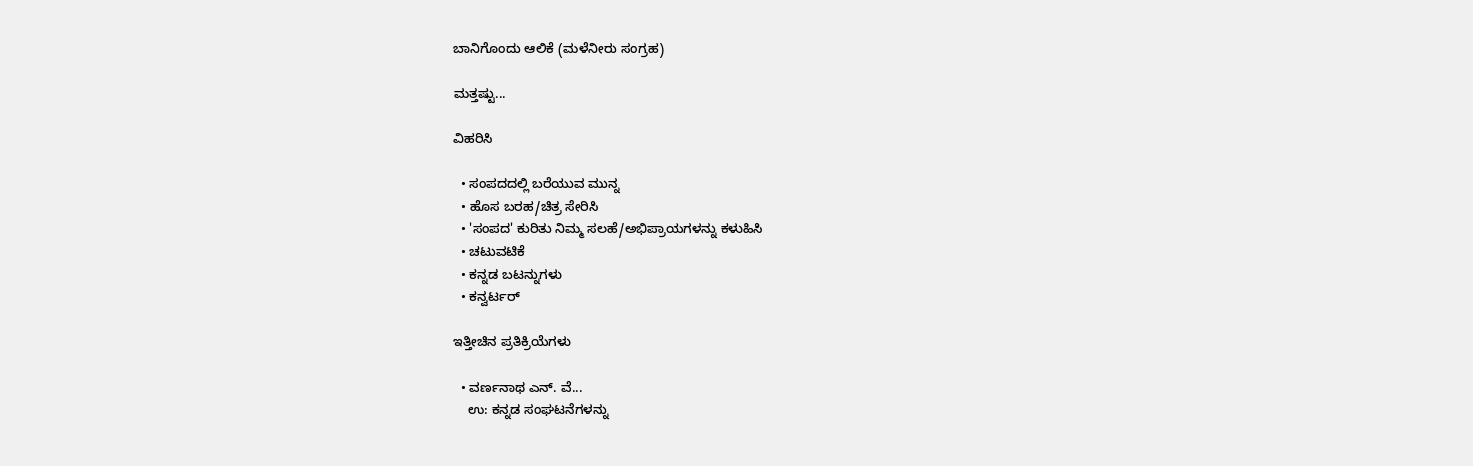ಬಾನಿಗೊಂದು ಆಲಿಕೆ (ಮಳೆನೀರು ಸಂಗ್ರಹ)

ಮತ್ತಷ್ಟು...

ವಿಹರಿಸಿ

  • ಸಂಪದದಲ್ಲಿ ಬರೆಯುವ ಮುನ್ನ
  • ಹೊಸ ಬರಹ/ಚಿತ್ರ ಸೇರಿಸಿ
  • 'ಸಂಪದ' ಕುರಿತು ನಿಮ್ಮ ಸಲಹೆ/ಅಭಿಪ್ರಾಯಗಳನ್ನು ಕಳುಹಿಸಿ
  • ಚಟುವಟಿಕೆ
  • ಕನ್ನಡ ಬಟನ್ನುಗಳು
  • ಕನ್ವರ್ಟರ್

ಇತ್ತೀಚಿನ ಪ್ರತಿಕ್ರಿಯೆಗಳು

  • ವರ್ಣನಾಥ ಎನ್. ವೆ...
    ಉ: ಕನ್ನಡ ಸಂಘಟನೆಗಳನ್ನು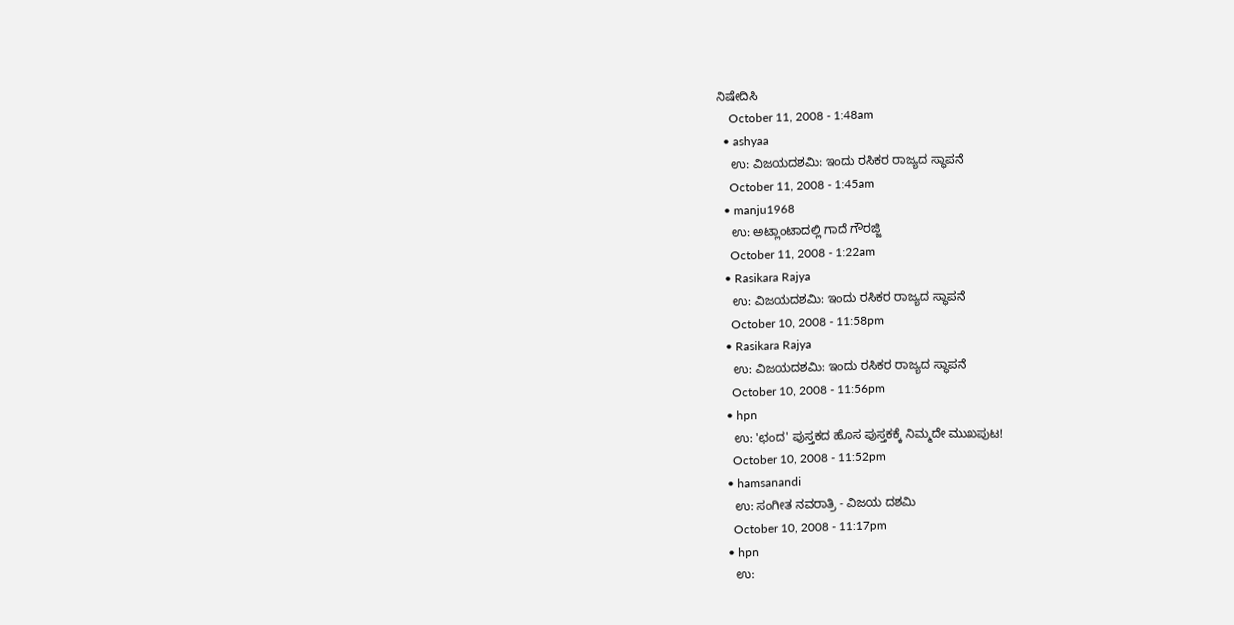ನಿಷೇದಿಸಿ
    October 11, 2008 - 1:48am
  • ashyaa
    ಉ: ವಿಜಯದಶಮಿ: ಇಂದು ರಸಿಕರ ರಾಜ್ಯದ ಸ್ಥಾಪನೆ
    October 11, 2008 - 1:45am
  • manju1968
    ಉ: ಅಟ್ಲಾಂಟಾದಲ್ಲಿ ಗಾದೆ ಗೌರಜ್ಜಿ
    October 11, 2008 - 1:22am
  • Rasikara Rajya
    ಉ: ವಿಜಯದಶಮಿ: ಇಂದು ರಸಿಕರ ರಾಜ್ಯದ ಸ್ಥಾಪನೆ
    October 10, 2008 - 11:58pm
  • Rasikara Rajya
    ಉ: ವಿಜಯದಶಮಿ: ಇಂದು ರಸಿಕರ ರಾಜ್ಯದ ಸ್ಥಾಪನೆ
    October 10, 2008 - 11:56pm
  • hpn
    ಉ: 'ಛಂದ' ಪುಸ್ತಕದ ಹೊಸ ಪುಸ್ತಕಕ್ಕೆ ನಿಮ್ಮದೇ ಮುಖಪುಟ!
    October 10, 2008 - 11:52pm
  • hamsanandi
    ಉ: ಸಂಗೀತ ನವರಾತ್ರಿ - ವಿಜಯ ದಶಮಿ
    October 10, 2008 - 11:17pm
  • hpn
    ಉ: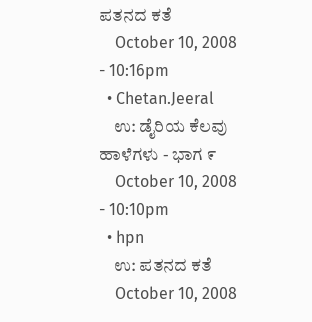ಪತನದ ಕತೆ
    October 10, 2008 - 10:16pm
  • Chetan.Jeeral
    ಉ: ಡೈರಿಯ ಕೆಲವು ಹಾಳೆಗಳು - ಭಾಗ ೯
    October 10, 2008 - 10:10pm
  • hpn
    ಉ: ಪತನದ ಕತೆ
    October 10, 2008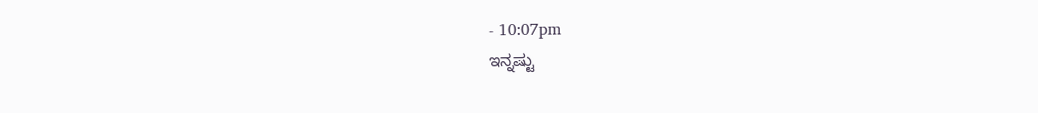- 10:07pm
ಇನ್ನಷ್ಟು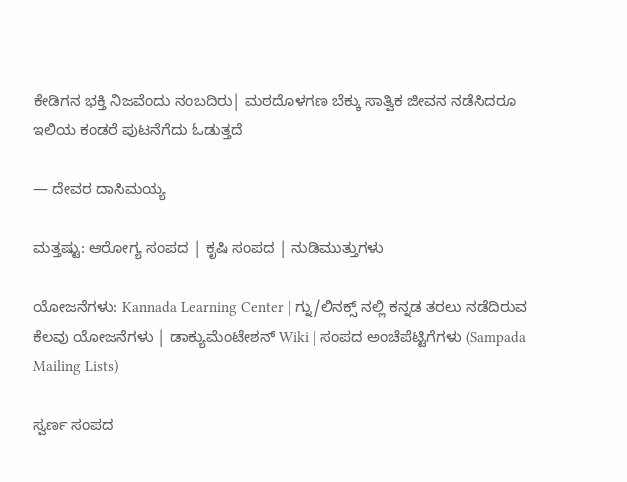ಕೇಡಿಗನ ಭಕ್ತಿ ನಿಜವೆಂದು ನಂಬದಿರು| ಮಠದೊಳಗಣ ಬೆಕ್ಕು ಸಾತ್ವಿಕ ಜೀವನ ನಡೆಸಿದರೂ ಇಲಿಯ ಕಂಡರೆ ಪುಟನೆಗೆದು ಓಡುತ್ತದೆ

— ದೇವರ ದಾಸಿಮಯ್ಯ

ಮತ್ತಷ್ಟು: ಆರೋಗ್ಯ ಸಂಪದ | ಕೃಷಿ ಸಂಪದ | ನುಡಿಮುತ್ತುಗಳು

ಯೋಜನೆಗಳು: Kannada Learning Center | ಗ್ನು/ಲಿನಕ್ಸ್ ನಲ್ಲಿ ಕನ್ನಡ ತರಲು ನಡೆದಿರುವ ಕೆಲವು ಯೋಜನೆಗಳು | ಡಾಕ್ಯುಮೆಂಟೇಶನ್ Wiki | ಸಂಪದ ಅಂಚೆಪೆಟ್ಟಿಗೆಗಳು (Sampada Mailing Lists)

ಸ್ವರ್ಣ ಸಂಪದ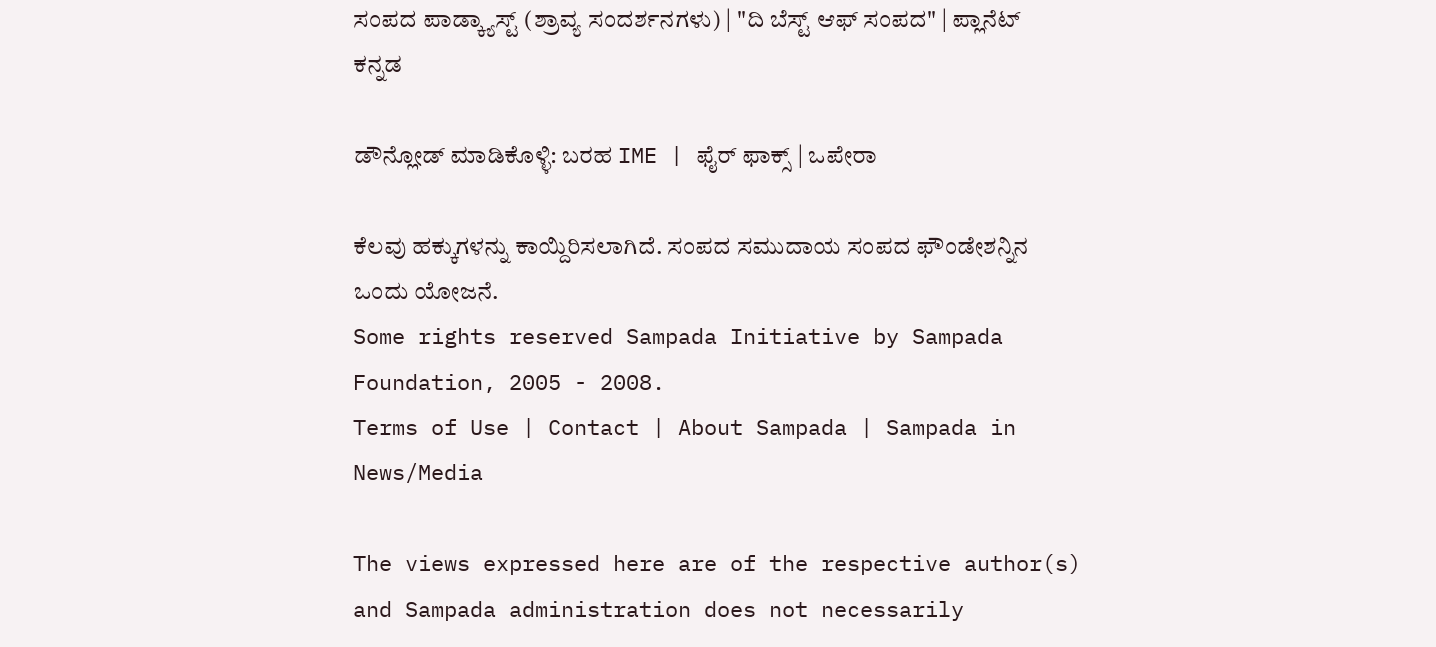ಸಂಪದ ಪಾಡ್ಕ್ಯಾಸ್ಟ್ (ಶ್ರಾವ್ಯ ಸಂದರ್ಶನಗಳು) | "ದಿ ಬೆಸ್ಟ್ ಆಫ್ ಸಂಪದ" | ಪ್ಲಾನೆಟ್ ಕನ್ನಡ

ಡೌನ್ಲೋಡ್ ಮಾಡಿಕೊಳ್ಳಿ: ಬರಹ IME | ಫೈರ್ ಫಾಕ್ಸ್ | ಒಪೇರಾ

ಕೆಲವು ಹಕ್ಕುಗಳನ್ನು ಕಾಯ್ದಿರಿಸಲಾಗಿದೆ. ಸಂಪದ ಸಮುದಾಯ ಸಂಪದ ಫೌಂಡೇಶನ್ನಿನ ಒಂದು ಯೋಜನೆ.
Some rights reserved Sampada Initiative by Sampada Foundation, 2005 - 2008.
Terms of Use | Contact | About Sampada | Sampada in News/Media

The views expressed here are of the respective author(s) and Sampada administration does not necessarily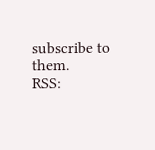subscribe to them.
RSS: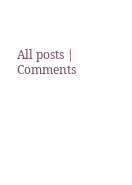All posts | Comments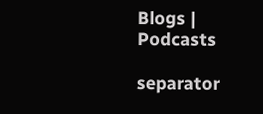Blogs | Podcasts

separator